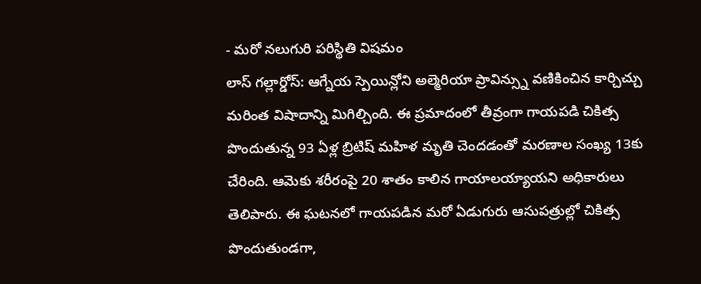- మరో నలుగురి పరిస్థితి విషమం
లాస్ గల్లార్డోస్: ఆగ్నేయ స్పెయిన్లోని అల్మెరియా ప్రావిన్స్ను వణికించిన కార్చిచ్చు మరింత విషాదాన్ని మిగిల్చింది. ఈ ప్రమాదంలో తీవ్రంగా గాయపడి చికిత్స పొందుతున్న 93 ఏళ్ల బ్రిటిష్ మహిళ మృతి చెందడంతో మరణాల సంఖ్య 13కు చేరింది. ఆమెకు శరీరంపై 20 శాతం కాలిన గాయాలయ్యాయని అధికారులు తెలిపారు. ఈ ఘటనలో గాయపడిన మరో ఏడుగురు ఆసుపత్రుల్లో చికిత్స పొందుతుండగా,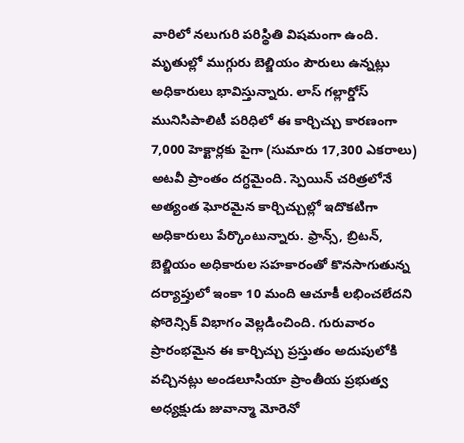వారిలో నలుగురి పరిస్థితి విషమంగా ఉంది. మృతుల్లో ముగ్గురు బెల్జియం పౌరులు ఉన్నట్లు అధికారులు భావిస్తున్నారు. లాస్ గల్లార్డోస్ మునిసిపాలిటీ పరిధిలో ఈ కార్చిచ్చు కారణంగా 7,000 హెక్టార్లకు పైగా (సుమారు 17,300 ఎకరాలు) అటవీ ప్రాంతం దగ్ధమైంది. స్పెయిన్ చరిత్రలోనే అత్యంత ఘోరమైన కార్చిచ్చుల్లో ఇదొకటిగా అధికారులు పేర్కొంటున్నారు. ఫ్రాన్స్, బ్రిటన్, బెల్జియం అధికారుల సహకారంతో కొనసాగుతున్న దర్యాప్తులో ఇంకా 10 మంది ఆచూకీ లభించలేదని ఫోరెన్సిక్ విభాగం వెల్లడించింది. గురువారం ప్రారంభమైన ఈ కార్చిచ్చు ప్రస్తుతం అదుపులోకి వచ్చినట్లు అండలూసియా ప్రాంతీయ ప్రభుత్వ అధ్యక్షుడు జువాన్మా మోరెనో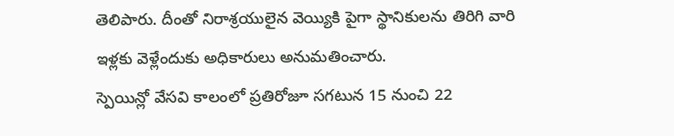తెలిపారు. దీంతో నిరాశ్రయులైన వెయ్యికి పైగా స్థానికులను తిరిగి వారి ఇళ్లకు వెళ్లేందుకు అధికారులు అనుమతించారు.
స్పెయిన్లో వేసవి కాలంలో ప్రతిరోజూ సగటున 15 నుంచి 22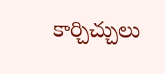కార్చిచ్చులు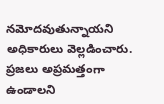నమోదవుతున్నాయని అధికారులు వెల్లడించారు. ప్రజలు అప్రమత్తంగా ఉండాలని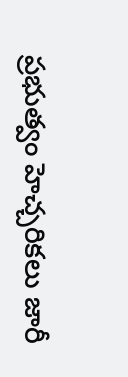ప్రభుత్వం హెచ్చరికలు జారీ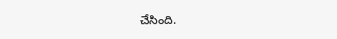చేసింది.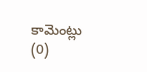కామెంట్లు (0)